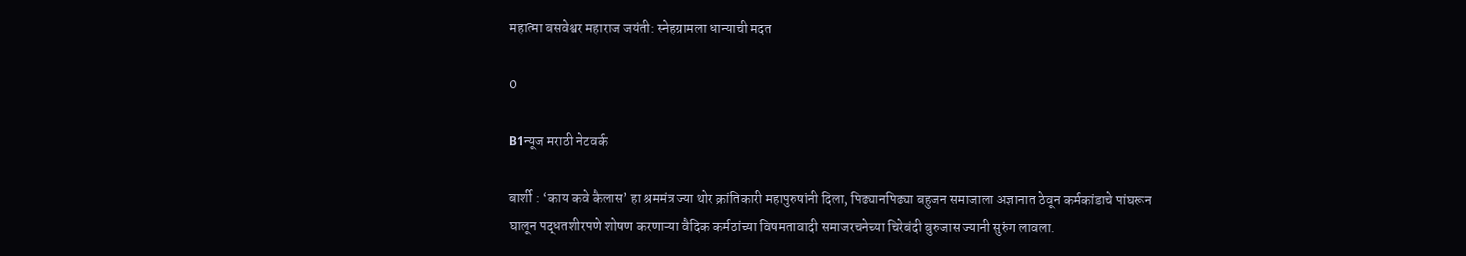महात्मा बसवेश्वर महाराज जयंती: स्नेहग्रामला धान्याची मदत

0

B1न्यूज मराठी नेटवर्क

बार्शी : ‘काय कवे कैलास’ हा श्रममंत्र ज्या थोर क्रांतिकारी महापुरुषांनी दिला, पिढ्यानपिढ्या बहुजन समाजाला अज्ञानात ठेवून कर्मकांडाचे पांघरून घालून पद्धतशीरपणे शोषण करणाऱ्या वैदिक कर्मठांच्या विषमतावादी समाजरचनेच्या चिरेबंदी बुरुजास ज्यानी सुरुंग लावला.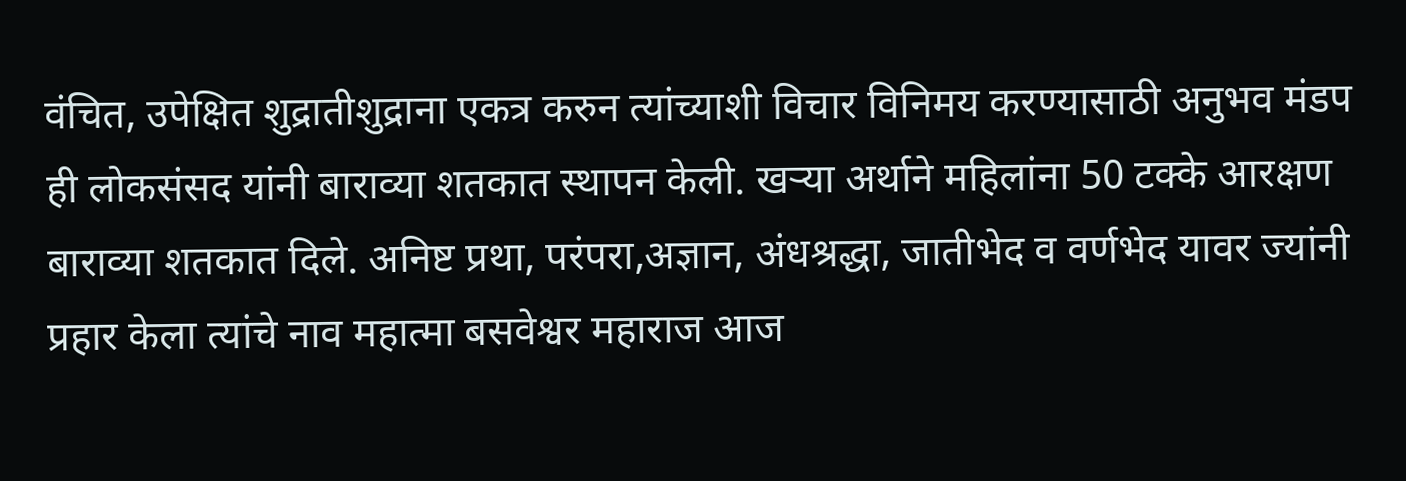वंचित, उपेक्षित शुद्रातीशुद्राना एकत्र करुन त्यांच्याशी विचार विनिमय करण्यासाठी अनुभव मंडप ही लोकसंसद यांनी बाराव्या शतकात स्थापन केली. खऱ्या अर्थाने महिलांना 50 टक्के आरक्षण बाराव्या शतकात दिले. अनिष्ट प्रथा, परंपरा,अज्ञान, अंधश्रद्धा, जातीभेद व वर्णभेद यावर ज्यांनी प्रहार केला त्यांचे नाव महात्मा बसवेश्वर महाराज आज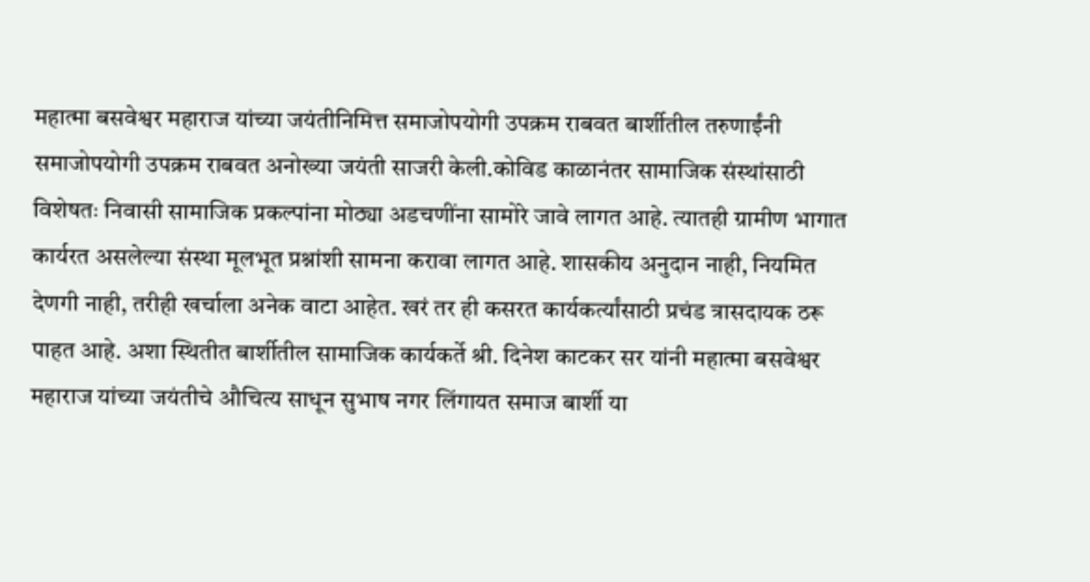महात्मा बसवेश्वर महाराज यांच्या जयंतीनिमित्त समाजोपयोगी उपक्रम राबवत बार्शीतील तरुणाईंनी समाजोपयोगी उपक्रम राबवत अनोख्या जयंती साजरी केली.कोविड काळानंतर सामाजिक संस्थांसाठी विशेषतः निवासी सामाजिक प्रकल्पांना मोठ्या अडचणींना सामोरे जावे लागत आहे. त्यातही ग्रामीण भागात कार्यरत असलेल्या संस्था मूलभूत प्रश्नांशी सामना करावा लागत आहे. शासकीय अनुदान नाही, नियमित देणगी नाही, तरीही खर्चाला अनेक वाटा आहेत. खरं तर ही कसरत कार्यकर्त्यांसाठी प्रचंड त्रासदायक ठरू पाहत आहे. अशा स्थितीत बार्शीतील सामाजिक कार्यकर्ते श्री. दिनेश काटकर सर यांनी महात्मा बसवेश्वर महाराज यांच्या जयंतीचे औचित्य साधून सुभाष नगर लिंगायत समाज बार्शी या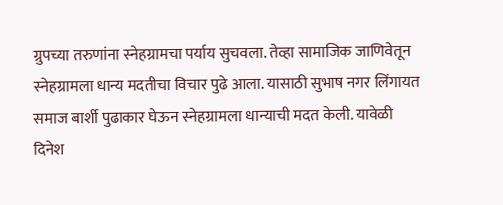ग्रुपच्या तरुणांना स्नेहग्रामचा पर्याय सुचवला. तेव्हा सामाजिक जाणिवेतून स्नेहग्रामला धान्य मदतीचा विचार पुढे आला. यासाठी सुभाष नगर लिंगायत समाज बार्शी पुढाकार घेऊन स्नेहग्रामला धान्याची मदत केली. यावेळी दिनेश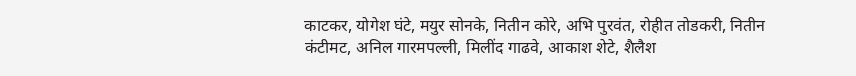काटकर, योगेश घंटे, मयुर सोनके, नितीन कोरे, अभि पुरवंत, रोहीत तोडकरी, नितीन कंटीमट, अनिल गारमपल्ली, मिलींद गाढवे, आकाश शेटे, शैलैश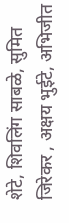शेटे, शिवलिंग साबळे, सुमित जिरेकर , अक्षय भुईटे, अभिजीत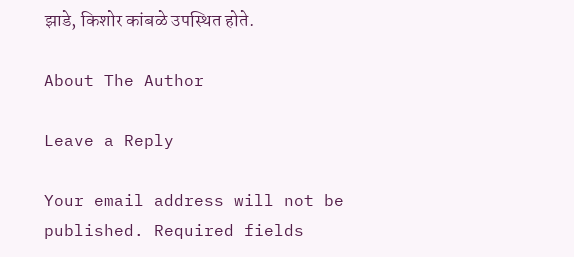झाडे, किशोर कांबळे उपस्थित होते.

About The Author

Leave a Reply

Your email address will not be published. Required fields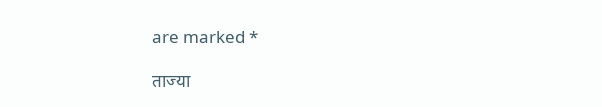are marked *

ताज्या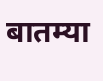बातम्या